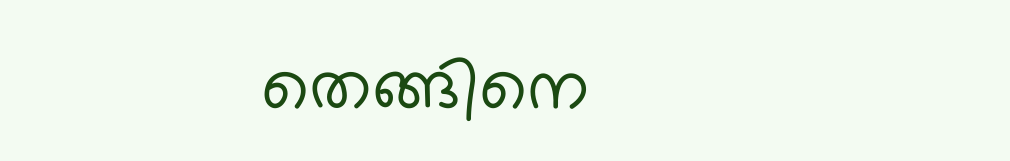തെങ്ങിനെ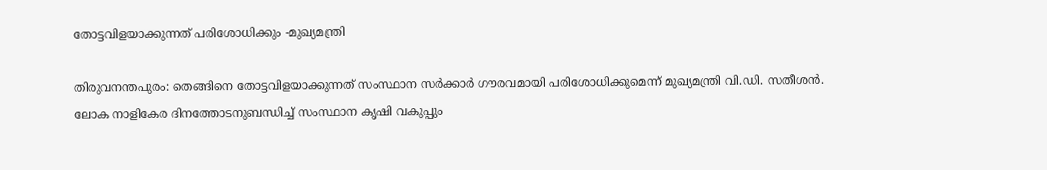തോട്ടവിളയാക്കുന്നത് പരിശോധിക്കും -മുഖ്യമന്ത്രി

തിരുവനന്തപുരം: തെങ്ങിനെ തോട്ടവിളയാക്കുന്നത് സംസ്ഥാന സർക്കാർ ഗൗരവമായി പരിശോധിക്കുമെന്ന് മുഖ്യമന്ത്രി വി.ഡി. സതീശൻ. ലോക നാളികേര ദിനത്തോടനുബന്ധിച്ച് സംസ്ഥാന കൃഷി വകുപ്പും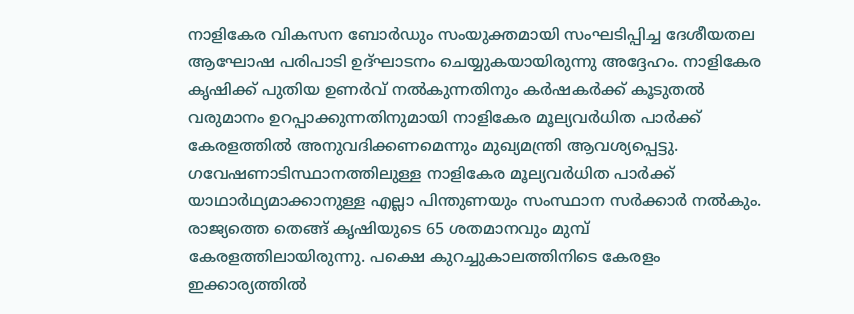നാളികേര വികസന ബോർഡും സംയുക്തമായി സംഘടിപ്പിച്ച ദേശീയതല ആഘോഷ പരിപാടി ഉദ്ഘാടനം ചെയ്യുകയായിരുന്നു അദ്ദേഹം. നാളികേര കൃഷിക്ക് പുതിയ ഉണർവ് നൽകുന്നതിനും കർഷകർക്ക് കൂടുതൽ വരുമാനം ഉറപ്പാക്കുന്നതിനുമായി നാളികേര മൂല്യവർധിത പാർക്ക് കേരളത്തിൽ അനുവദിക്കണമെന്നും മുഖ്യമന്ത്രി ആവശ്യപ്പെട്ടു. ഗവേഷണാടിസ്ഥാനത്തിലുള്ള നാളികേര മൂല്യവർധിത പാർക്ക് യാഥാർഥ്യമാക്കാനുള്ള എല്ലാ പിന്തുണയും സംസ്ഥാന സർക്കാർ നൽകും. രാജ്യത്തെ തെങ്ങ് കൃഷിയുടെ 65 ശതമാനവും മുമ്പ് കേരളത്തിലായിരുന്നു. പക്ഷെ കുറച്ചുകാലത്തിനിടെ കേരളം ഇക്കാര്യത്തിൽ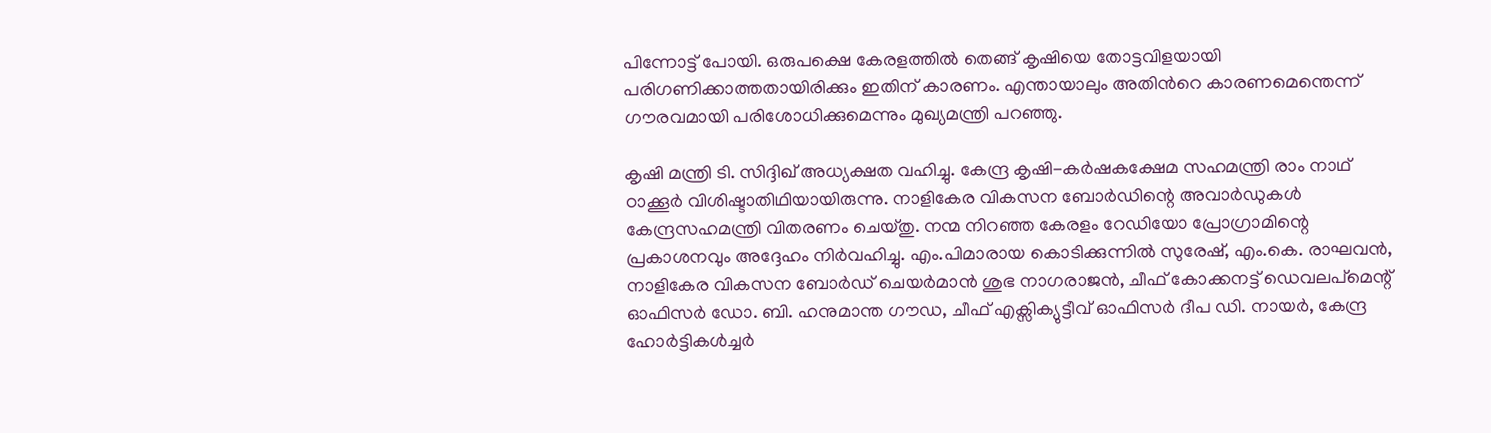പിന്നോട്ട് പോയി. ഒരുപക്ഷെ കേരളത്തിൽ തെങ്ങ് കൃഷിയെ തോട്ടവിളയായി പരിഗണിക്കാത്തതായിരിക്കും ഇതിന് കാരണം. എന്തായാലും അതിന്‍റെ കാരണമെന്തെന്ന് ഗൗരവമായി പരിശോധിക്കുമെന്നും മുഖ്യമന്ത്രി പറഞ്ഞു.

കൃഷി മന്ത്രി ടി. സിദ്ദിഖ് അധ്യക്ഷത വഹിച്ചു. കേന്ദ്ര കൃഷി-കർഷകക്ഷേമ സഹമന്ത്രി രാം നാഥ് ഠാക്കൂർ വിശിഷ്ടാതിഥിയായിരുന്നു. നാളികേര വികസന ബോർഡിന്റെ അവാർഡുകൾ കേന്ദ്രസഹമന്ത്രി വിതരണം ചെയ്തു. നന്മ നിറഞ്ഞ കേരളം റേഡിയോ പ്രോഗ്രാമിന്റെ പ്രകാശനവും അദ്ദേഹം നിർവഹിച്ചു. എം.പിമാരായ കൊടിക്കുന്നിൽ സുരേഷ്, എം.കെ. രാഘവൻ, നാളികേര വികസന ബോർഡ് ചെയർമാൻ ശുഭ നാഗരാജൻ, ചീഫ് കോക്കനട്ട് ഡെവലപ്മെന്റ് ഓഫിസർ ഡോ. ബി. ഹനുമാന്ത ഗൗഡ, ചീഫ് എക്സിക്യുട്ടീവ് ഓഫിസർ ദീപ ഡി. നായർ, കേന്ദ്ര ഹോർട്ടികൾച്ചർ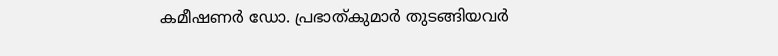കമീഷണർ ഡോ. പ്രഭാത്കുമാർ തുടങ്ങിയവർ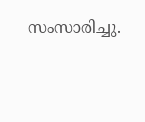സംസാരിച്ചു.